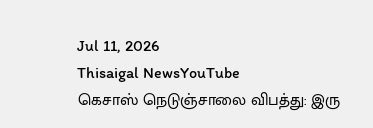Jul 11, 2026
Thisaigal NewsYouTube
கெசாஸ் நெடுஞ்சாலை விபத்து: இரு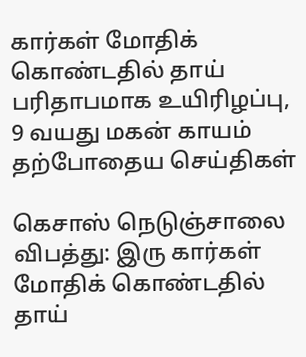கார்கள் மோதிக் கொண்டதில் தாய் பரிதாபமாக உயிரிழப்பு, 9 வயது மகன் காயம்
தற்போதைய செய்திகள்

கெசாஸ் நெடுஞ்சாலை விபத்து: இரு கார்கள் மோதிக் கொண்டதில் தாய்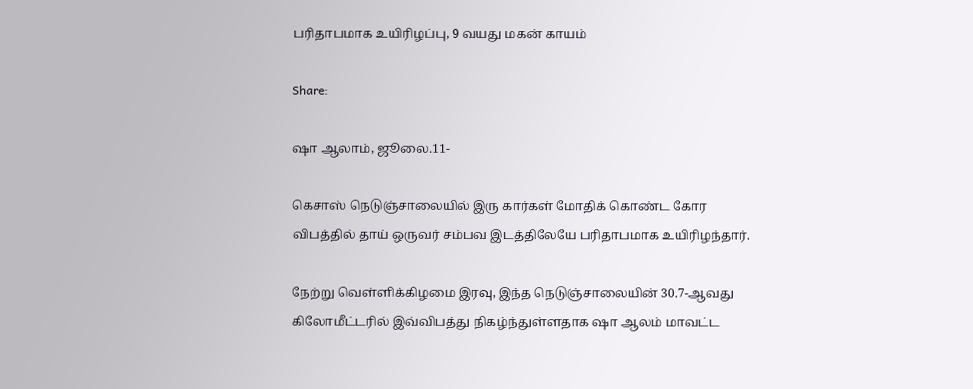பரிதாபமாக உயிரிழப்பு, 9 வயது மகன் காயம்

Share:

ஷா ஆலாம், ஜூலை.11-

கெசாஸ் நெடுஞ்சாலையில் இரு கார்கள் மோதிக் கொண்ட கோர விபத்தில் தாய் ஒருவர் சம்பவ இடத்திலேயே பரிதாபமாக உயிரிழந்தார்.

நேற்று வெள்ளிக்கிழமை இரவு, இந்த நெடுஞ்சாலையின் 30.7-ஆவது கிலோமீட்டரில் இவ்விபத்து நிகழ்ந்துள்ளதாக ஷா ஆலம் மாவட்ட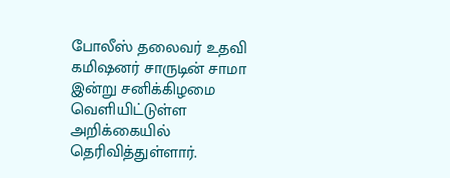போலீஸ் தலைவர் உதவி கமிஷனர் சாருடின் சாமா இன்று சனிக்கிழமை வெளியிட்டுள்ள அறிக்கையில் தெரிவித்துள்ளார்.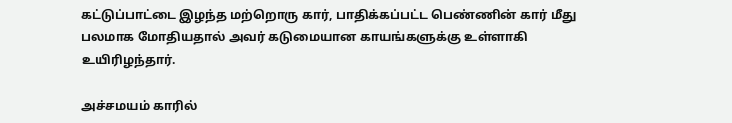கட்டுப்பாட்டை இழந்த மற்றொரு கார், பாதிக்கப்பட்ட பெண்ணின் கார் மீது பலமாக மோதியதால் அவர் கடுமையான காயங்களுக்கு உள்ளாகி உயிரிழந்தார்.

அச்சமயம் காரில்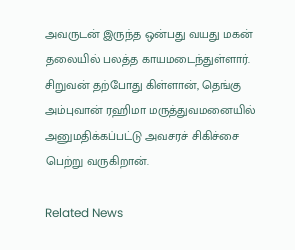அவருடன் இருந்த ஒன்பது வயது மகன் தலையில் பலத்த காயமடைந்துள்ளார். சிறுவன் தற்போது கிள்ளான், தெங்கு அம்புவான் ரஹிமா மருத்துவமனையில் அனுமதிக்கப்பட்டு அவசரச் சிகிச்சை பெற்று வருகிறான்.

Related News